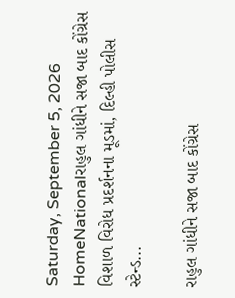Saturday, September 5, 2026
HomeNationalરાહુલ ગાંધીને સજા બાદ કોંગ્રેસ વિશાળ વિરોધ પ્રદર્શનના મૂડમાં, દિલ્હી પોલીસ સ્ટેન્ડ...

રાહુલ ગાંધીને સજા બાદ કોંગ્રેસ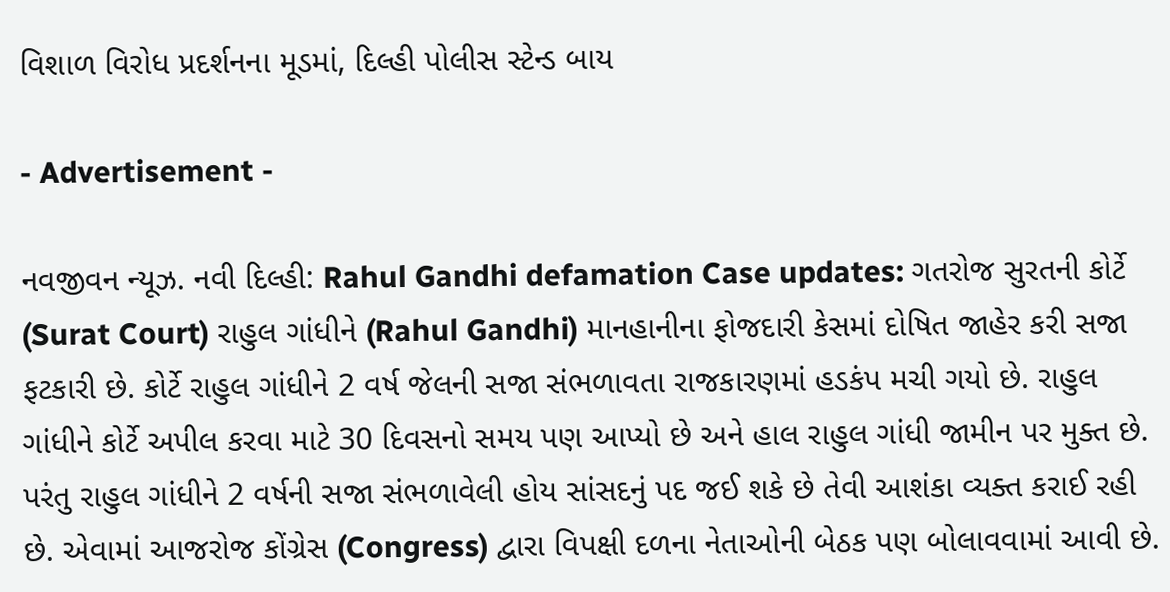વિશાળ વિરોધ પ્રદર્શનના મૂડમાં, દિલ્હી પોલીસ સ્ટેન્ડ બાય

- Advertisement -

નવજીવન ન્યૂઝ. નવી દિલ્હી: Rahul Gandhi defamation Case updates: ગતરોજ સુરતની કોર્ટે (Surat Court) રાહુલ ગાંધીને (Rahul Gandhi) માનહાનીના ફોજદારી કેસમાં દોષિત જાહેર કરી સજા ફટકારી છે. કોર્ટે રાહુલ ગાંધીને 2 વર્ષ જેલની સજા સંભળાવતા રાજકારણમાં હડકંપ મચી ગયો છે. રાહુલ ગાંધીને કોર્ટે અપીલ કરવા માટે 30 દિવસનો સમય પણ આપ્યો છે અને હાલ રાહુલ ગાંધી જામીન પર મુક્ત છે. પરંતુ રાહુલ ગાંધીને 2 વર્ષની સજા સંભળાવેલી હોય સાંસદનું પદ જઈ શકે છે તેવી આશંકા વ્યક્ત કરાઈ રહી છે. એવામાં આજરોજ કોંગ્રેસ (Congress) દ્વારા વિપક્ષી દળના નેતાઓની બેઠક પણ બોલાવવામાં આવી છે.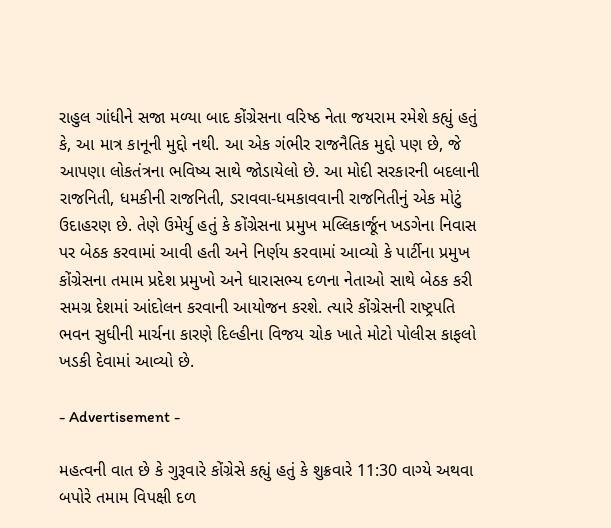રાહુલ ગાંધીને સજા મળ્યા બાદ કોંગ્રેસના વરિષ્ઠ નેતા જયરામ રમેશે કહ્યું હતું કે, આ માત્ર કાનૂની મુદ્દો નથી. આ એક ગંભીર રાજનૈતિક મુદ્દો પણ છે, જે આપણા લોકતંત્રના ભવિષ્ય સાથે જોડાયેલો છે. આ મોદી સરકારની બદલાની રાજનિતી, ધમકીની રાજનિતી, ડરાવવા-ધમકાવવાની રાજનિતીનું એક મોટું ઉદાહરણ છે. તેણે ઉમેર્યુ હતું કે કોંગ્રેસના પ્રમુખ મલ્લિકાર્જૂન ખડગેના નિવાસ પર બેઠક કરવામાં આવી હતી અને નિર્ણય કરવામાં આવ્યો કે પાર્ટીના પ્રમુખ કોંગ્રેસના તમામ પ્રદેશ પ્રમુખો અને ધારાસભ્ય દળના નેતાઓ સાથે બેઠક કરી સમગ્ર દેશમાં આંદોલન કરવાની આયોજન કરશે. ત્યારે કોંગ્રેસની રાષ્ટ્રપતિ ભવન સુધીની માર્ચના કારણે દિલ્હીના વિજય ચોક ખાતે મોટો પોલીસ કાફલો ખડકી દેવામાં આવ્યો છે.

- Advertisement -

મહત્વની વાત છે કે ગુરૂવારે કોંગ્રેસે કહ્યું હતું કે શુક્રવારે 11:30 વાગ્યે અથવા બપોરે તમામ વિપક્ષી દળ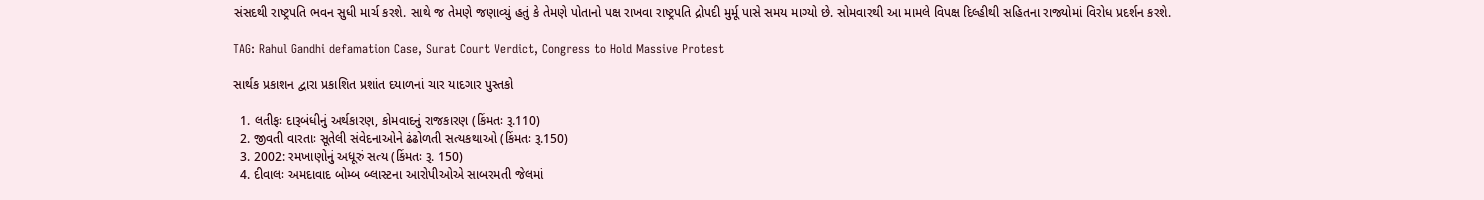સંસદથી રાષ્ટ્રપતિ ભવન સુધી માર્ચ કરશે. સાથે જ તેમણે જણાવ્યું હતું કે તેમણે પોતાનો પક્ષ રાખવા રાષ્ટ્રપતિ દ્રોપદી મુર્મૂ પાસે સમય માગ્યો છે. સોમવારથી આ મામલે વિપક્ષ દિલ્હીથી સહિતના રાજ્યોમાં વિરોધ પ્રદર્શન કરશે.

TAG: Rahul Gandhi defamation Case, Surat Court Verdict, Congress to Hold Massive Protest

સાર્થક પ્રકાશન દ્વારા પ્રકાશિત પ્રશાંત દયાળનાં ચાર યાદગાર પુસ્તકો

  1. લતીફઃ દારૂબંધીનું અર્થકારણ, કોમવાદનું રાજકારણ (કિંમતઃ રૂ.110)
  2. જીવતી વારતાઃ સૂતેલી સંવેદનાઓને ઢંઢોળતી સત્યકથાઓ (કિંમતઃ રૂ.150)
  3. 2002: રમખાણોનું અધૂરું સત્ય (કિંમતઃ રૂ. 150)
  4. દીવાલઃ અમદાવાદ બોમ્બ બ્લાસ્ટના આરોપીઓએ સાબરમતી જેલમાં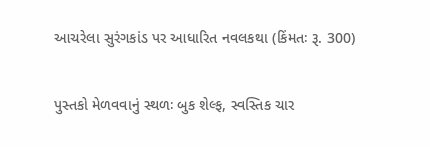આચરેલા સુરંગકાંડ પર આધારિત નવલકથા (કિંમતઃ રૂ. 300)

પુસ્તકો મેળવવાનું સ્થળઃ બુક શેલ્ફ, સ્વસ્તિક ચાર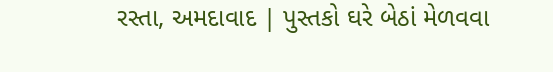રસ્તા, અમદાવાદ | પુસ્તકો ઘરે બેઠાં મેળવવા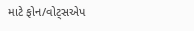માટે ફોન/વોટ્સએપ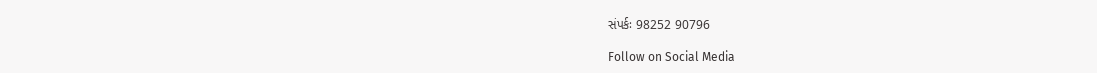સંપર્કઃ 98252 90796

Follow on Social Media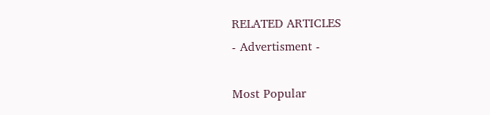RELATED ARTICLES
- Advertisment -

Most Popular